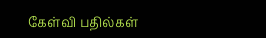கேள்வி பதில்கள்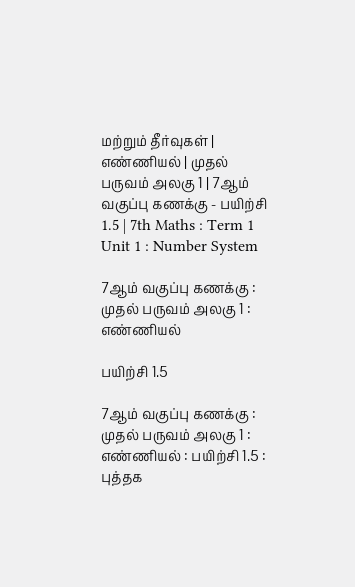மற்றும் தீர்வுகள் | எண்ணியல் | முதல் பருவம் அலகு 1 | 7ஆம் வகுப்பு கணக்கு - பயிற்சி 1.5 | 7th Maths : Term 1 Unit 1 : Number System

7ஆம் வகுப்பு கணக்கு : முதல் பருவம் அலகு 1 : எண்ணியல்

பயிற்சி 1.5

7ஆம் வகுப்பு கணக்கு : முதல் பருவம் அலகு 1 : எண்ணியல் : பயிற்சி 1.5 : புத்தக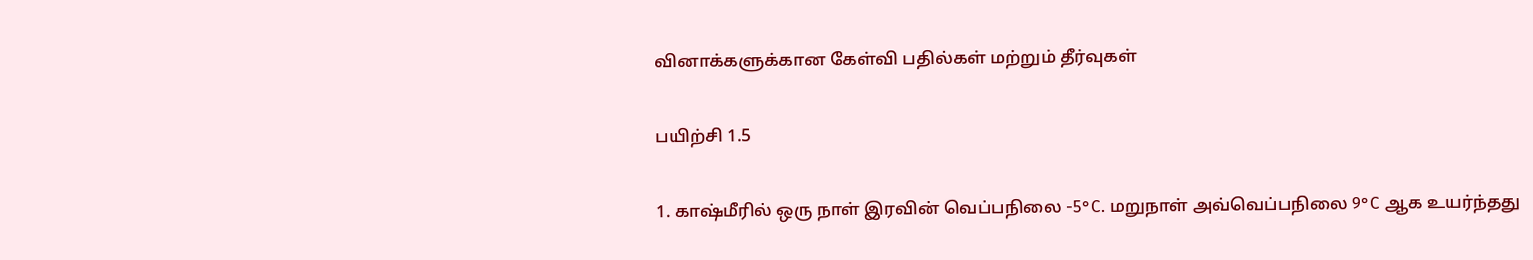வினாக்களுக்கான கேள்வி பதில்கள் மற்றும் தீர்வுகள்

பயிற்சி 1.5

1. காஷ்மீரில் ஒரு நாள் இரவின் வெப்பநிலை -5°C. மறுநாள் அவ்வெப்பநிலை 9°C ஆக உயர்ந்தது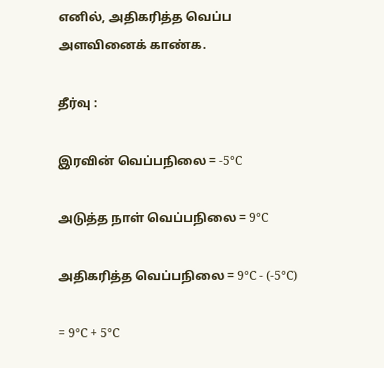எனில், அதிகரித்த வெப்ப அளவினைக் காண்க.

தீர்வு :

இரவின் வெப்பநிலை = -5°C

அடுத்த நாள் வெப்பநிலை = 9°C

அதிகரித்த வெப்பநிலை = 9°C - (-5°C)

= 9°C + 5°C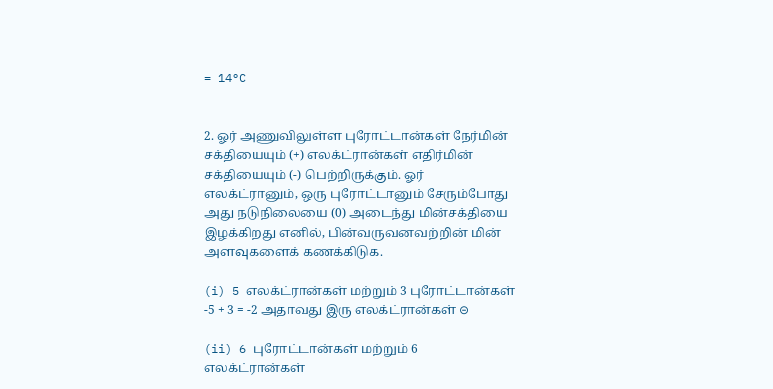= 14°C


2. ஓர் அணுவிலுள்ள புரோட்டான்கள் நேர்மின் சக்தியையும் (+) எலக்ட்ரான்கள் எதிர்மின் சக்தியையும் (-) பெற்றிருக்கும். ஓர் எலக்ட்ரானும், ஒரு புரோட்டானும் சேரும்போது அது நடுநிலையை (0) அடைந்து மின்சக்தியை இழக்கிறது எனில், பின்வருவனவற்றின் மின் அளவுகளைக் கணக்கிடுக.

(i) 5 எலக்ட்ரான்கள் மற்றும் 3 புரோட்டான்கள் -5 + 3 = -2 அதாவது இரு எலக்ட்ரான்கள் ⊝

(ii) 6 புரோட்டான்கள் மற்றும் 6 எலக்ட்ரான்கள்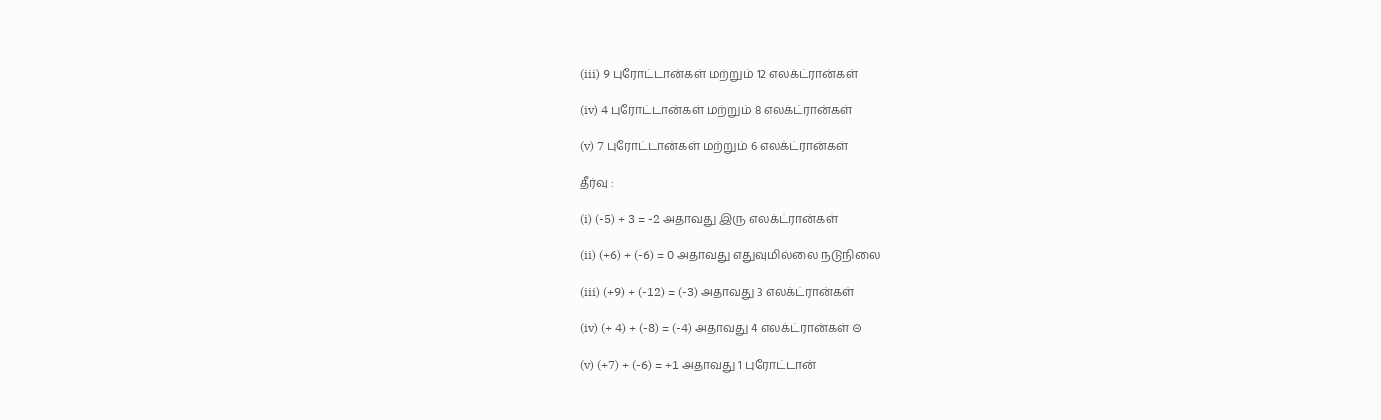(iii) 9 புரோட்டான்கள் மற்றும் 12 எலக்ட்ரான்கள்

(iv) 4 புரோட்டான்கள் மற்றும் 8 எலக்ட்ரான்கள்

(v) 7 புரோட்டான்கள் மற்றும் 6 எலக்ட்ரான்கள்

தீர்வு :

(i) (-5) + 3 = -2 அதாவது இரு எலக்ட்ரான்கள்

(ii) (+6) + (-6) = 0 அதாவது எதுவுமில்லை நடுநிலை

(iii) (+9) + (-12) = (-3) அதாவது 3 எலக்ட்ரான்கள்

(iv) (+ 4) + (-8) = (-4) அதாவது 4 எலக்ட்ரான்கள் ⊝

(v) (+7) + (-6) = +1 அதாவது 1 புரோட்டான்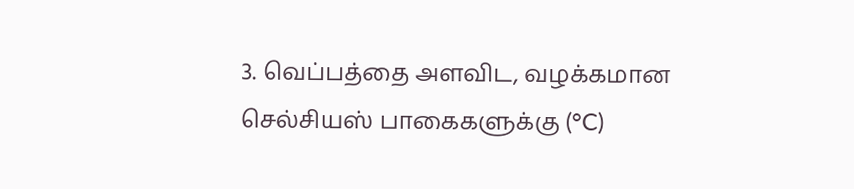3. வெப்பத்தை அளவிட, வழக்கமான செல்சியஸ் பாகைகளுக்கு (°C)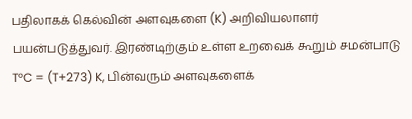பதிலாகக் கெல்வின் அளவுகளை (K) அறிவியலாளர் பயன்படுத்துவர். இரண்டிற்கும் உள்ள உறவைக் கூறும் சமன்பாடு T°C = (T+273) K, பின்வரும் அளவுகளைக்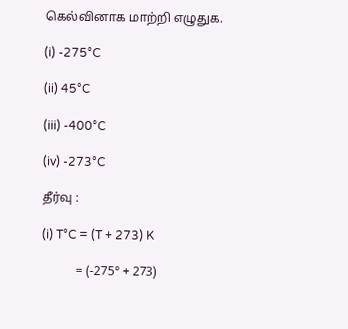கெல்வினாக மாற்றி எழுதுக.

(i) -275°C

(ii) 45°C

(iii) -400°C

(iv) -273°C

தீர்வு :

(i) T°C = (T + 273) K

           = (-275° + 273)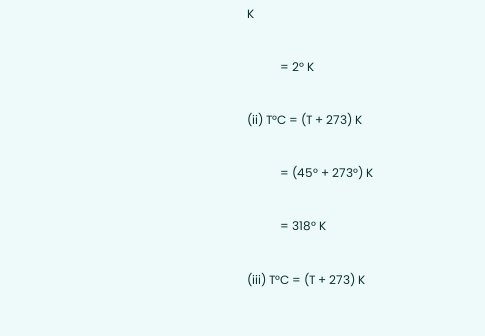K

           = 2° K

(ii) T°C = (T + 273) K

           = (45° + 273°) K

           = 318° K

(iii) T°C = (T + 273) K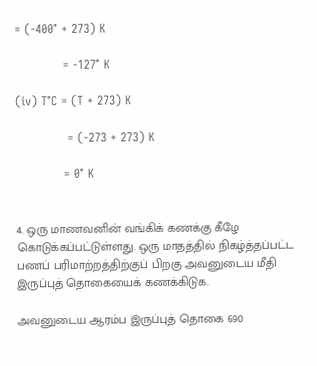= (-400° + 273) K

            = -127° K

(iv) T°C = (T + 273) K

             = (-273 + 273) K

            = 0° K


4. ஒரு மாணவனின் வங்கிக் கணக்கு கீழே கொடுக்கப்பட்டுள்ளது. ஒரு மாதத்தில் நிகழ்த்தப்பட்ட பணப் பரிமாற்றத்திற்குப் பிறகு அவனுடைய மீதி இருப்புத் தொகையைக் கணக்கிடுக.

அவனுடைய ஆரம்ப இருப்புத் தொகை 690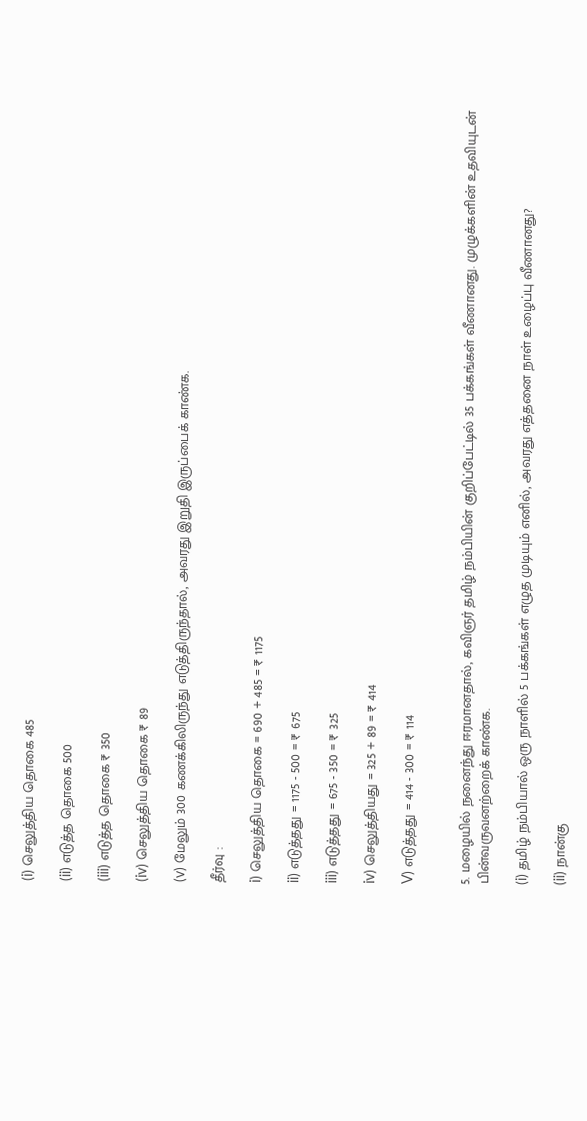(i) செலுத்திய தொகை 485

(ii) எடுத்த தொகை 500

(iii) எடுத்த தொகை ₹ 350

(iv) செலுத்திய தொகை ₹ 89

(v) மேலும் 300 கணக்கிலிருந்து எடுத்திருந்தால், அவரது இறுதி இருப்பைக் காண்க.

தீர்வு :

i) செலுத்திய தொகை = 690 + 485 = ₹ 1175

ii) எடுத்தது = 1175 - 500 = ₹ 675

iii) எடுத்தது = 675 - 350 = ₹ 325

iv) செலுத்தியது = 325 + 89 = ₹ 414

V) எடுத்தது = 414 - 300 = ₹ 114


5. மழையில் நனைந்து ஈரமானதால், கவிஞர் தமிழ் நம்பியின் குறிப்பேட்டில் 35 பக்கங்கள் வீணானது. முழுக்களின் உதவியுடன் பின்வருவனற்றைக் காண்க.

(i) தமிழ் நம்பியால் ஒரு நாளில் 5 பக்கங்கள் எழுத முடியும் எனில், அவரது எத்தனை நாள் உழைப்பு வீணானது?

(ii) நான்கு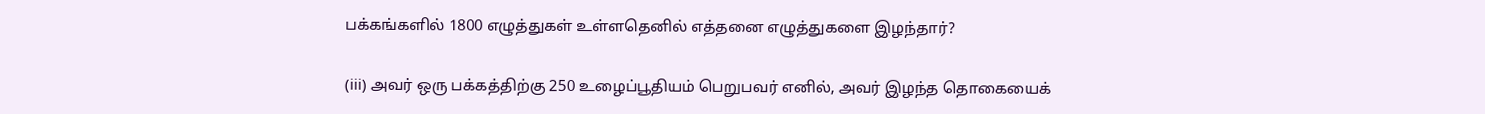பக்கங்களில் 1800 எழுத்துகள் உள்ளதெனில் எத்தனை எழுத்துகளை இழந்தார்?

(iii) அவர் ஒரு பக்கத்திற்கு 250 உழைப்பூதியம் பெறுபவர் எனில், அவர் இழந்த தொகையைக்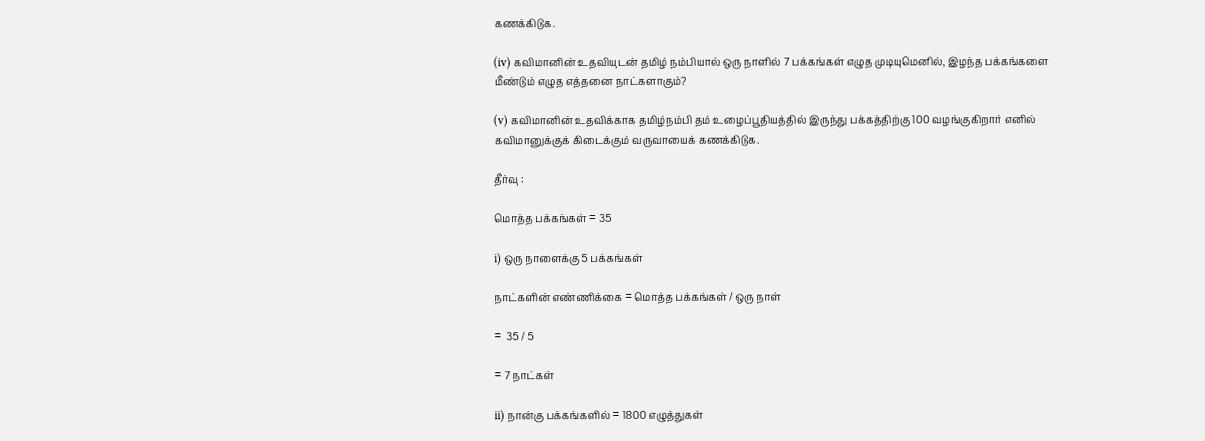கணக்கிடுக.

(iv) கவிமானின் உதவியுடன் தமிழ் நம்பியால் ஒரு நாளில் 7 பக்கங்கள் எழுத முடியுமெனில், இழந்த பக்கங்களை மீண்டும் எழுத எத்தனை நாட்களாகும்?

(v) கவிமானின் உதவிக்காக தமிழ்நம்பி தம் உழைப்பூதியத்தில் இருந்து பக்கத்திற்கு 100 வழங்குகிறார் எனில் கவிமானுக்குக் கிடைக்கும் வருவாயைக் கணக்கிடுக.

தீர்வு :

மொத்த பக்கங்கள் = 35

i) ஒரு நாளைக்கு 5 பக்கங்கள்

நாட்களின் எண்ணிக்கை = மொத்த பக்கங்கள் / ஒரு நாள்

=  35 / 5

= 7 நாட்கள்

ii) நான்கு பக்கங்களில் = 1800 எழுத்துகள்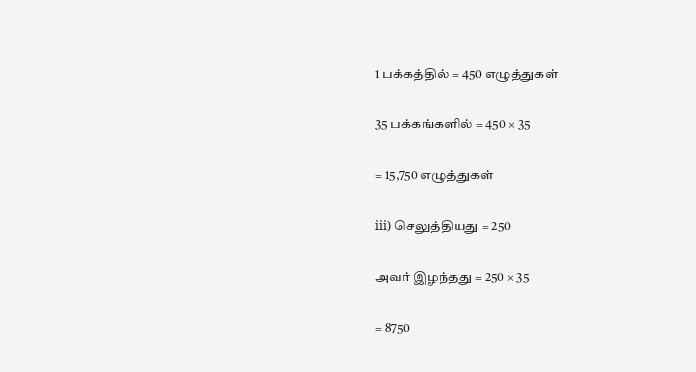1 பக்கத்தில் = 450 எழுத்துகள்

35 பக்கங்களில் = 450 × 35

= 15,750 எழுத்துகள்

iii) செலுத்தியது = 250

அவர் இழந்தது = 250 × 35

= 8750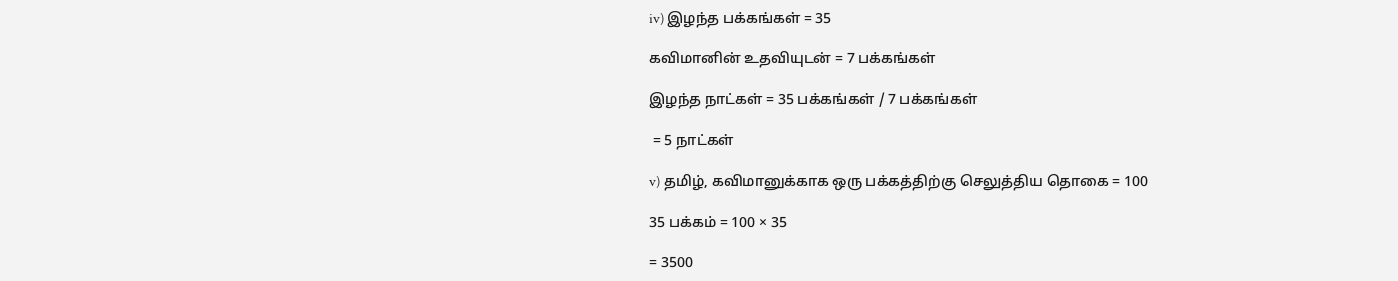iv) இழந்த பக்கங்கள் = 35

கவிமானின் உதவியுடன் = 7 பக்கங்கள்

இழந்த நாட்கள் = 35 பக்கங்கள் / 7 பக்கங்கள்

 = 5 நாட்கள்

v) தமிழ், கவிமானுக்காக ஒரு பக்கத்திற்கு செலுத்திய தொகை = 100

35 பக்கம் = 100 × 35

= 3500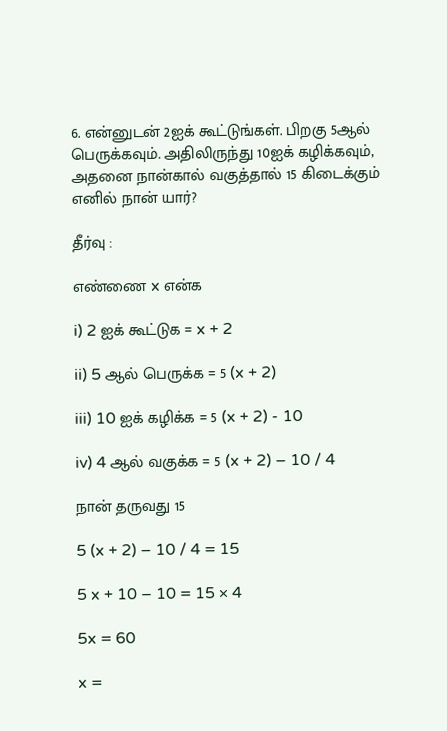6. என்னுடன் 2ஐக் கூட்டுங்கள். பிறகு 5ஆல் பெருக்கவும். அதிலிருந்து 10ஐக் கழிக்கவும், அதனை நான்கால் வகுத்தால் 15 கிடைக்கும் எனில் நான் யார்?

தீர்வு :

எண்ணை x என்க

i) 2 ஐக் கூட்டுக = x + 2

ii) 5 ஆல் பெருக்க = 5 (x + 2)

iii) 10 ஐக் கழிக்க = 5 (x + 2) - 10

iv) 4 ஆல் வகுக்க = 5 (x + 2) – 10 / 4

நான் தருவது 15

5 (x + 2) – 10 / 4 = 15

5 x + 10 – 10 = 15 × 4

5x = 60

x =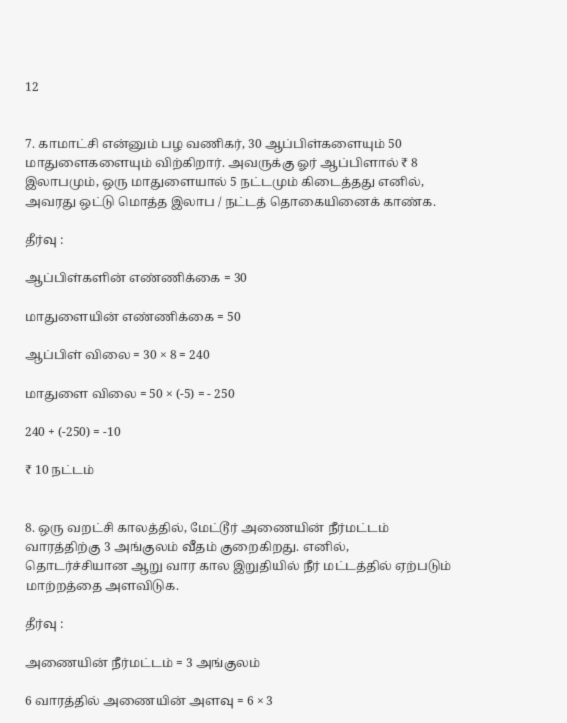12


7. காமாட்சி என்னும் பழ வணிகர், 30 ஆப்பிள்களையும் 50 மாதுளைகளையும் விற்கிறார். அவருக்கு ஓர் ஆப்பிளால் ₹ 8 இலாபமும், ஒரு மாதுளையால் 5 நட்டமும் கிடைத்தது எனில், அவரது ஒட்டு மொத்த இலாப / நட்டத் தொகையினைக் காண்க.

தீர்வு :

ஆப்பிள்களின் எண்ணிக்கை = 30

மாதுளையின் எண்ணிக்கை = 50

ஆப்பிள் விலை = 30 × 8 = 240

மாதுளை விலை = 50 × (-5) = - 250

240 + (-250) = -10

₹ 10 நட்டம்


8. ஒரு வறட்சி காலத்தில், மேட்டூர் அணையின் நீர்மட்டம் வாரத்திற்கு 3 அங்குலம் வீதம் குறைகிறது. எனில், தொடர்ச்சியான ஆறு வார கால இறுதியில் நீர் மட்டத்தில் ஏற்படும் மாற்றத்தை அளவிடுக.

தீர்வு :

அணையின் நீர்மட்டம் = 3 அங்குலம்

6 வாரத்தில் அணையின் அளவு = 6 × 3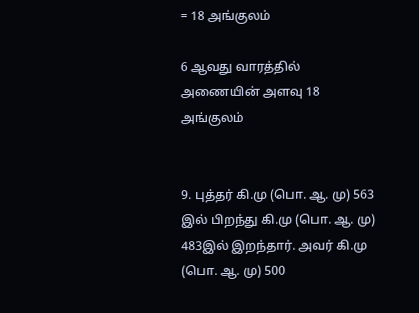= 18 அங்குலம்

6 ஆவது வாரத்தில் அணையின் அளவு 18 அங்குலம்


9. புத்தர் கி.மு (பொ. ஆ. மு) 563 இல் பிறந்து கி.மு (பொ. ஆ. மு) 483இல் இறந்தார். அவர் கி.மு (பொ. ஆ. மு) 500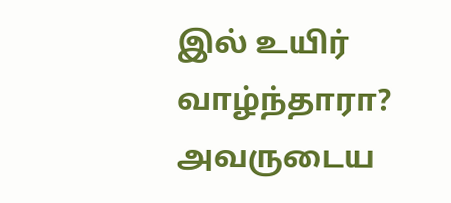இல் உயிர் வாழ்ந்தாரா? அவருடைய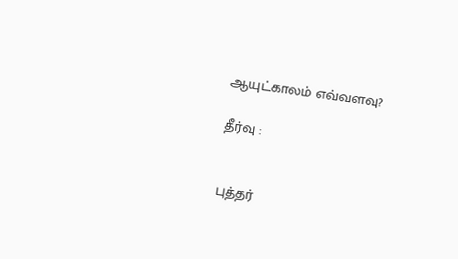ஆயுட்காலம் எவ்வளவு?

தீர்வு :


புத்தர்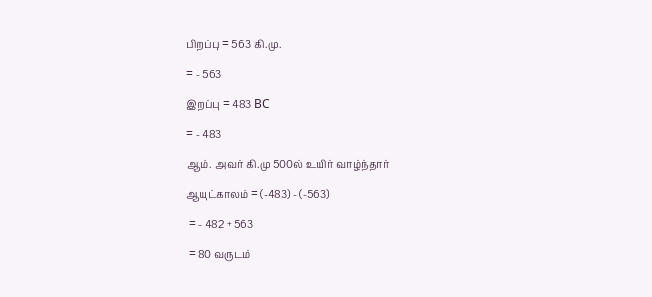பிறப்பு = 563 கி.மு.

= - 563

இறப்பு = 483 BC

= - 483

ஆம். அவர் கி.மு 500ல் உயிர் வாழ்ந்தார்

ஆயுட்காலம் = (-483) - (-563)

 = - 482 + 563

 = 80 வருடம்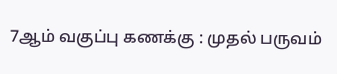7ஆம் வகுப்பு கணக்கு : முதல் பருவம்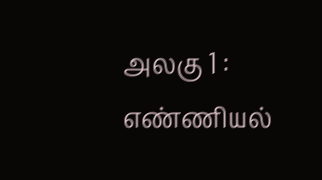அலகு 1 : எண்ணியல்